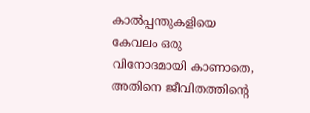കാൽപ്പന്തുകളിയെ കേവലം ഒരു വിനോദമായി കാണാതെ, അതിനെ ജീവിതത്തിന്റെ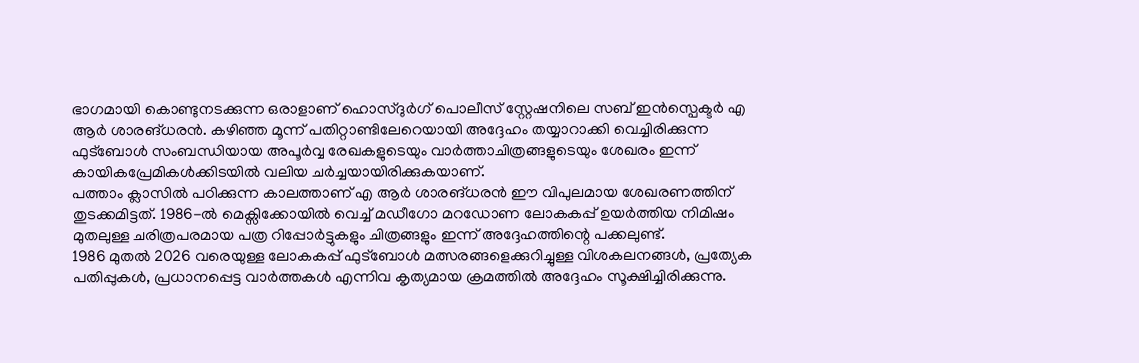ഭാഗമായി കൊണ്ടുനടക്കുന്ന ഒരാളാണ് ഹൊസ്ദുർഗ് പൊലീസ് സ്റ്റേഷനിലെ സബ് ഇൻസ്പെക്ടർ എ ആർ ശാരങ്ധരൻ. കഴിഞ്ഞ മൂന്ന് പതിറ്റാണ്ടിലേറെയായി അദ്ദേഹം തയ്യാറാക്കി വെച്ചിരിക്കുന്ന ഫുട്ബോൾ സംബന്ധിയായ അപൂർവ്വ രേഖകളുടെയും വാർത്താചിത്രങ്ങളുടെയും ശേഖരം ഇന്ന് കായികപ്രേമികൾക്കിടയിൽ വലിയ ചർച്ചയായിരിക്കുകയാണ്.
പത്താം ക്ലാസിൽ പഠിക്കുന്ന കാലത്താണ് എ ആർ ശാരങ്ധരൻ ഈ വിപുലമായ ശേഖരണത്തിന് തുടക്കമിട്ടത്. 1986-ൽ മെക്സിക്കോയിൽ വെച്ച് മഡീഗോ മറഡോണ ലോകകപ്പ് ഉയർത്തിയ നിമിഷം മുതലുള്ള ചരിത്രപരമായ പത്ര റിപ്പോർട്ടുകളും ചിത്രങ്ങളും ഇന്ന് അദ്ദേഹത്തിന്റെ പക്കലുണ്ട്.
1986 മുതൽ 2026 വരെയുള്ള ലോകകപ്പ് ഫുട്ബോൾ മത്സരങ്ങളെക്കുറിച്ചുള്ള വിശകലനങ്ങൾ, പ്രത്യേക പതിപ്പുകൾ, പ്രധാനപ്പെട്ട വാർത്തകൾ എന്നിവ കൃത്യമായ ക്രമത്തിൽ അദ്ദേഹം സൂക്ഷിച്ചിരിക്കുന്നു.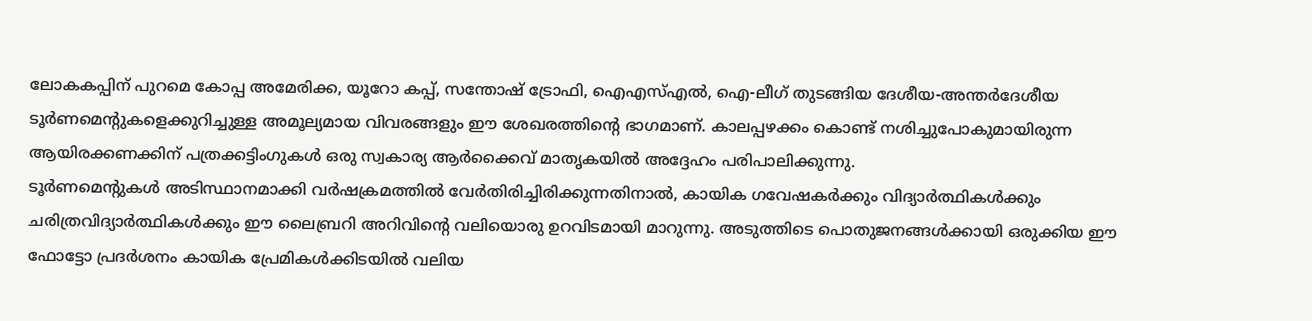ലോകകപ്പിന് പുറമെ കോപ്പ അമേരിക്ക, യൂറോ കപ്പ്, സന്തോഷ് ട്രോഫി, ഐഎസ്എൽ, ഐ-ലീഗ് തുടങ്ങിയ ദേശീയ-അന്തർദേശീയ ടൂർണമെന്റുകളെക്കുറിച്ചുള്ള അമൂല്യമായ വിവരങ്ങളും ഈ ശേഖരത്തിന്റെ ഭാഗമാണ്. കാലപ്പഴക്കം കൊണ്ട് നശിച്ചുപോകുമായിരുന്ന ആയിരക്കണക്കിന് പത്രക്കട്ടിംഗുകൾ ഒരു സ്വകാര്യ ആർക്കൈവ് മാതൃകയിൽ അദ്ദേഹം പരിപാലിക്കുന്നു.
ടൂർണമെന്റുകൾ അടിസ്ഥാനമാക്കി വർഷക്രമത്തിൽ വേർതിരിച്ചിരിക്കുന്നതിനാൽ, കായിക ഗവേഷകർക്കും വിദ്യാർത്ഥികൾക്കും ചരിത്രവിദ്യാർത്ഥികൾക്കും ഈ ലൈബ്രറി അറിവിന്റെ വലിയൊരു ഉറവിടമായി മാറുന്നു. അടുത്തിടെ പൊതുജനങ്ങൾക്കായി ഒരുക്കിയ ഈ ഫോട്ടോ പ്രദർശനം കായിക പ്രേമികൾക്കിടയിൽ വലിയ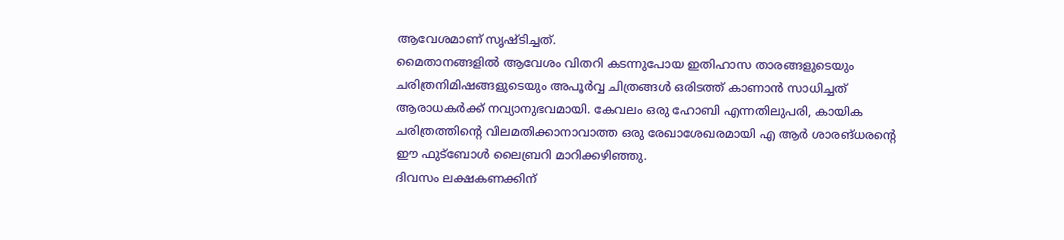ആവേശമാണ് സൃഷ്ടിച്ചത്.
മൈതാനങ്ങളിൽ ആവേശം വിതറി കടന്നുപോയ ഇതിഹാസ താരങ്ങളുടെയും ചരിത്രനിമിഷങ്ങളുടെയും അപൂർവ്വ ചിത്രങ്ങൾ ഒരിടത്ത് കാണാൻ സാധിച്ചത് ആരാധകർക്ക് നവ്യാനുഭവമായി. കേവലം ഒരു ഹോബി എന്നതിലുപരി, കായിക ചരിത്രത്തിന്റെ വിലമതിക്കാനാവാത്ത ഒരു രേഖാശേഖരമായി എ ആർ ശാരങ്ധരന്റെ ഈ ഫുട്ബോൾ ലൈബ്രറി മാറിക്കഴിഞ്ഞു.
ദിവസം ലക്ഷകണക്കിന്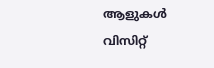ആളുകൾ വിസിറ്റ്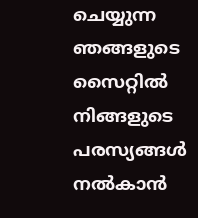ചെയ്യുന്ന ഞങ്ങളുടെ സൈറ്റിൽ നിങ്ങളുടെ പരസ്യങ്ങൾ നൽകാൻ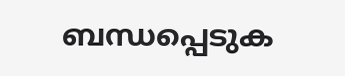ബന്ധപ്പെടുക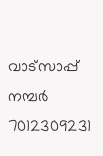വാട്സാപ്പ് നമ്പർ 7012309231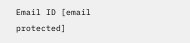Email ID [email protected]